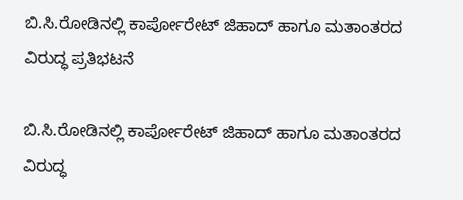ಬಿ.ಸಿ.ರೋಡಿನಲ್ಲಿ ಕಾರ್ಪೋರೇಟ್ ಜಿಹಾದ್ ಹಾಗೂ ಮತಾಂತರದ ವಿರುದ್ಧ ಪ್ರತಿಭಟನೆ

ಬಿ.ಸಿ.ರೋಡಿನಲ್ಲಿ ಕಾರ್ಪೋರೇಟ್ ಜಿಹಾದ್ ಹಾಗೂ ಮತಾಂತರದ ವಿರುದ್ಧ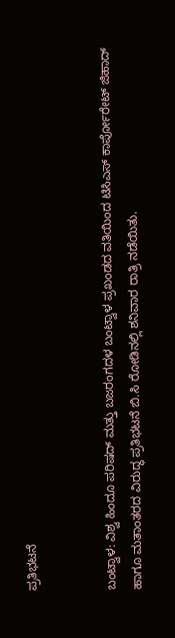ಪ್ರತಿಭಟನೆ


ಬಂಟ್ವಾಳ: ವಿಶ್ವ ಹಿಂದೂ ಪರಿಷದ್ ಮತ್ತು ಬಜರಂಗದಳ ಬಂಟ್ವಾಳ ಪ್ರಖಂಡದ ವತಿಯಿಂದ ಟಿಸಿಎಸ್ ಕಾರ್ಪೋರೇಟ್ ಜಿಹಾದ್ ಹಾಗೂ ಮತಾಂತರದ ವಿರುದ್ಧ ಪ್ರತಿಭಟನೆ ಬಿ.ಸಿ ರೋಡಿನಲ್ಲಿ ಶನಿವಾರ ರಾತ್ರಿ ನಡೆಯಿತು.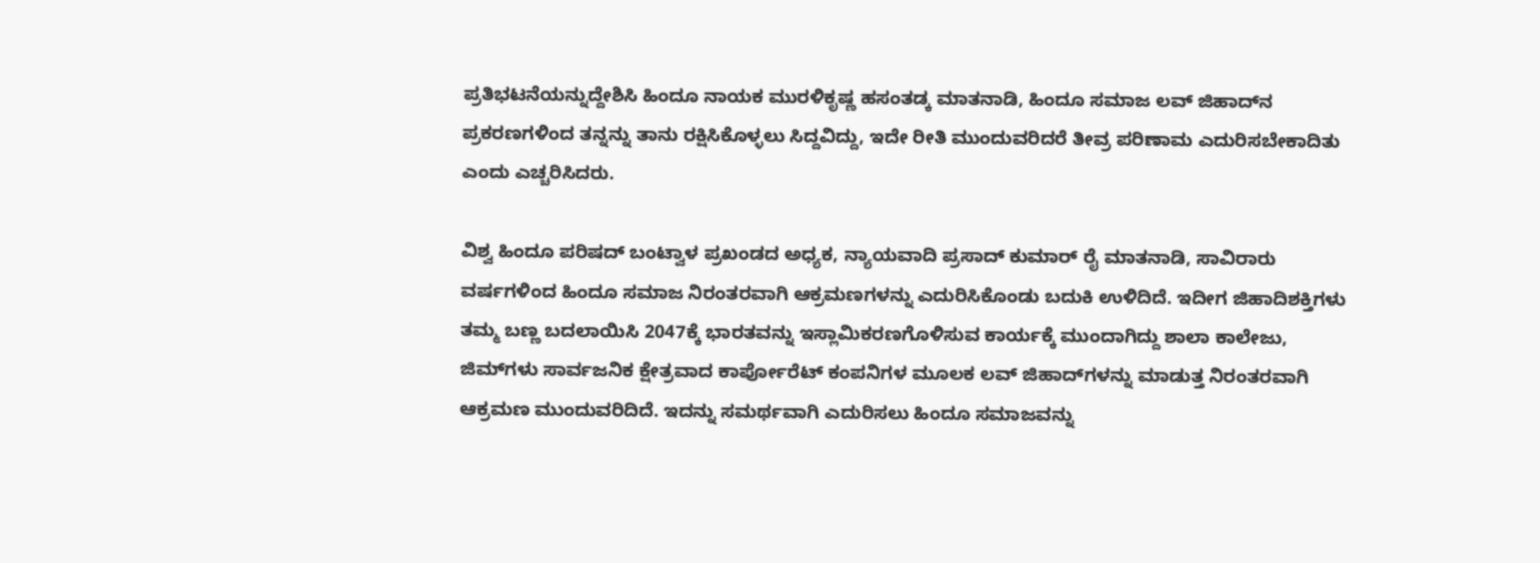ಪ್ರತಿಭಟನೆಯನ್ನುದ್ದೇಶಿಸಿ ಹಿಂದೂ ನಾಯಕ ಮುರಳಿಕೃಷ್ಣ ಹಸಂತಡ್ಕ ಮಾತನಾಡಿ, ಹಿಂದೂ ಸಮಾಜ ಲವ್ ಜಿಹಾದ್‌ನ ಪ್ರಕರಣಗಳಿಂದ ತನ್ನನ್ನು ತಾನು ರಕ್ಷಿಸಿಕೊಳ್ಳಲು ಸಿದ್ದವಿದ್ದು, ಇದೇ ರೀತಿ ಮುಂದುವರಿದರೆ ತೀವ್ರ ಪರಿಣಾಮ ಎದುರಿಸಬೇಕಾದಿತು ಎಂದು ಎಚ್ಚರಿಸಿದರು.

ವಿಶ್ವ ಹಿಂದೂ ಪರಿಷದ್ ಬಂಟ್ವಾಳ ಪ್ರಖಂಡದ ಅಧ್ಯಕ, ನ್ಯಾಯವಾದಿ ಪ್ರಸಾದ್ ಕುಮಾರ್ ರೈ ಮಾತನಾಡಿ, ಸಾವಿರಾರು ವರ್ಷಗಳಿಂದ ಹಿಂದೂ ಸಮಾಜ ನಿರಂತರವಾಗಿ ಆಕ್ರಮಣಗಳನ್ನು ಎದುರಿಸಿಕೊಂಡು ಬದುಕಿ ಉಳಿದಿದೆ. ಇದೀಗ ಜಿಹಾದಿಶಕ್ತಿಗಳು ತಮ್ಮ ಬಣ್ಣ ಬದಲಾಯಿಸಿ 2047ಕ್ಕೆ ಭಾರತವನ್ನು ಇಸ್ಲಾಮಿಕರಣಗೊಳಿಸುವ ಕಾರ್ಯಕ್ಕೆ ಮುಂದಾಗಿದ್ದು ಶಾಲಾ ಕಾಲೇಜು, ಜಿಮ್‌ಗಳು ಸಾರ್ವಜನಿಕ ಕ್ಷೇತ್ರವಾದ ಕಾರ್ಪೋರೆಟ್ ಕಂಪನಿಗಳ ಮೂಲಕ ಲವ್ ಜಿಹಾದ್‌ಗಳನ್ನು ಮಾಡುತ್ತ ನಿರಂತರವಾಗಿ ಆಕ್ರಮಣ ಮುಂದುವರಿದಿದೆ. ಇದನ್ನು ಸಮರ್ಥವಾಗಿ ಎದುರಿಸಲು ಹಿಂದೂ ಸಮಾಜವನ್ನು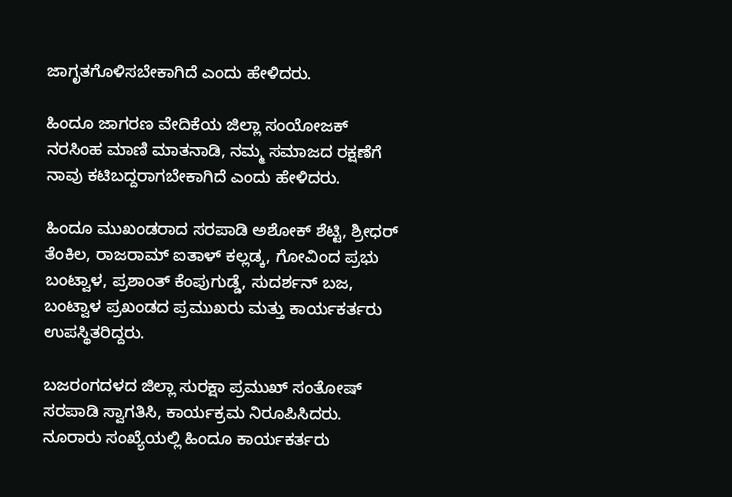ಜಾಗೃತಗೊಳಿಸಬೇಕಾಗಿದೆ ಎಂದು ಹೇಳಿದರು.

ಹಿಂದೂ ಜಾಗರಣ ವೇದಿಕೆಯ ಜಿಲ್ಲಾ ಸಂಯೋಜಕ್ ನರಸಿಂಹ ಮಾಣಿ ಮಾತನಾಡಿ, ನಮ್ಮ ಸಮಾಜದ ರಕ್ಷಣೆಗೆ ನಾವು ಕಟಿಬದ್ದರಾಗಬೇಕಾಗಿದೆ ಎಂದು ಹೇಳಿದರು.

ಹಿಂದೂ ಮುಖಂಡರಾದ ಸರಪಾಡಿ ಅಶೋಕ್ ಶೆಟ್ಟಿ, ಶ್ರೀಧರ್ ತೆಂಕಿಲ, ರಾಜರಾಮ್ ಐತಾಳ್ ಕಲ್ಲಡ್ಕ, ಗೋವಿಂದ ಪ್ರಭು ಬಂಟ್ವಾಳ, ಪ್ರಶಾಂತ್ ಕೆಂಪುಗುಡ್ಡೆ, ಸುದರ್ಶನ್ ಬಜ, ಬಂಟ್ವಾಳ ಪ್ರಖಂಡದ ಪ್ರಮುಖರು ಮತ್ತು ಕಾರ್ಯಕರ್ತರು ಉಪಸ್ಥಿತರಿದ್ದರು.

ಬಜರಂಗದಳದ ಜಿಲ್ಲಾ ಸುರಕ್ಷಾ ಪ್ರಮುಖ್ ಸಂತೋಷ್ ಸರಪಾಡಿ ಸ್ವಾಗತಿಸಿ, ಕಾರ್ಯಕ್ರಮ ನಿರೂಪಿಸಿದರು. ನೂರಾರು ಸಂಖ್ಯೆಯಲ್ಲಿ ಹಿಂದೂ ಕಾರ್ಯಕರ್ತರು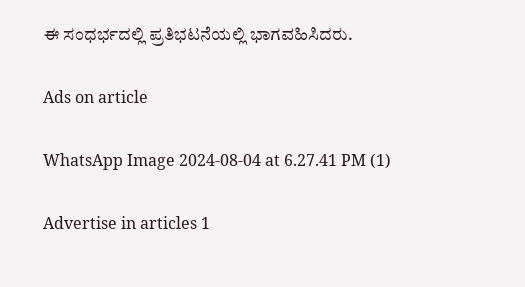ಈ ಸಂಧರ್ಭದಲ್ಲಿ ಪ್ರತಿಭಟನೆಯಲ್ಲಿ ಭಾಗವಹಿಸಿದರು.

Ads on article

WhatsApp Image 2024-08-04 at 6.27.41 PM (1)

Advertise in articles 1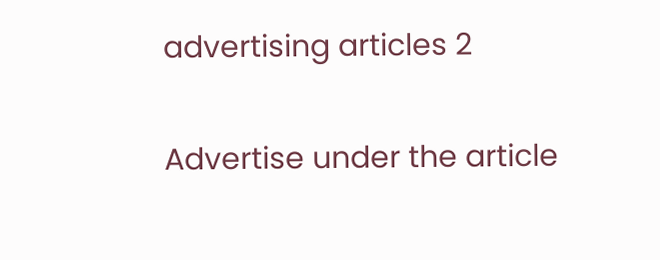advertising articles 2

Advertise under the article